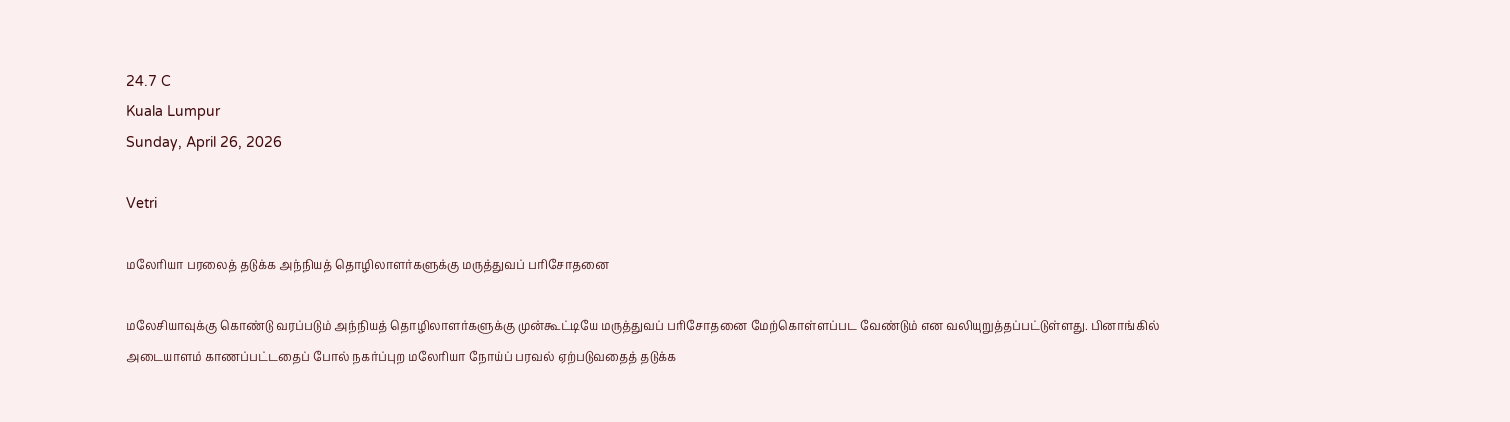24.7 C
Kuala Lumpur
Sunday, April 26, 2026

Vetri

மலேரியா பரலைத் தடுக்க அந்நியத் தொழிலாளர்களுக்கு மருத்துவப் பரிசோதனை

மலேசியாவுக்கு கொண்டு வரப்படும் அந்நியத் தொழிலாளர்களுக்கு முன்கூட்டியே மருத்துவப் பரிசோதனை மேற்கொள்ளப்பட வேண்டும் என வலியுறுத்தப்பட்டுள்ளது. பினாங்கில் அடையாளம் காணப்பட்டதைப் போல் நகர்ப்புற மலேரியா நோய்ப் பரவல் ஏற்படுவதைத் தடுக்க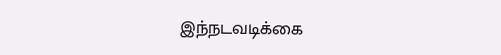இந்நடவடிக்கை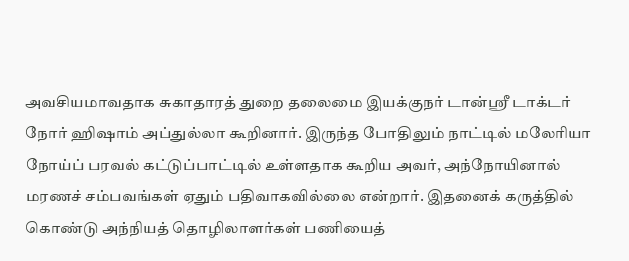அவசியமாவதாக சுகாதாரத் துறை தலைமை இயக்குநர் டான்ஸ்ரீ டாக்டர் நோர் ஹிஷாம் அப்துல்லா கூறினார். இருந்த போதிலும் நாட்டில் மலேரியா நோய்ப் பரவல் கட்டுப்பாட்டில் உள்ளதாக கூறிய அவர், அந்நோயினால் மரணச் சம்பவங்கள் ஏதும் பதிவாகவில்லை என்றார். இதனைக் கருத்தில் கொண்டு அந்நியத் தொழிலாளர்கள் பணியைத்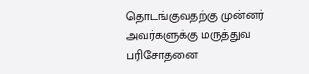தொடங்குவதற்கு முன்னர் அவர்களுக்கு மருத்துவ பரிசோதனை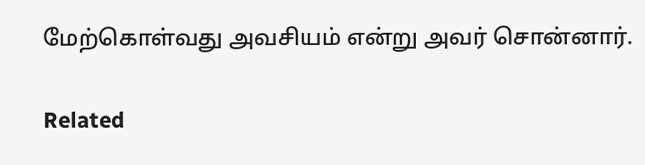மேற்கொள்வது அவசியம் என்று அவர் சொன்னார்.

Related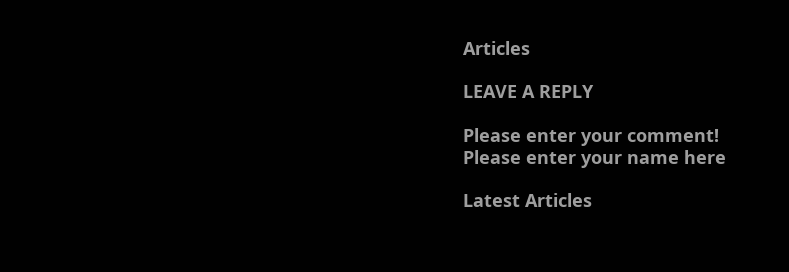Articles

LEAVE A REPLY

Please enter your comment!
Please enter your name here

Latest Articles